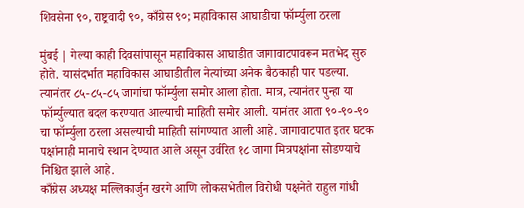शिवसेना ९०, राष्ट्रवादी ९०, काँग्रेस ९०; महाविकास आघाडीचा फॉर्म्युला ठरला

मुंबई | गेल्या काही दिवसांपासून महाविकास आघाडीत जागावाटपावरून मतभेद सुरु होते. यासंदर्भात महाविकास आघाडीतील नेत्यांच्या अनेक बैठकाही पार पडल्या. त्यानंतर ८५-८५-८५ जागांचा फॉर्म्युला समोर आला होता. मात्र, त्यानंतर पुन्हा या फॉर्म्युल्यात बदल करण्यात आल्याची माहिती समोर आली. यानंतर आता ९०-९०-९० चा फॉर्म्युला ठरला असल्याची माहिती सांगण्यात आली आहे. जागावाटपात इतर घटक पक्षांनाही मानाचे स्थान देण्यात आले असून उर्वरित १८ जागा मित्रपक्षांना सोडण्याचे निश्चित झाले आहे.
काँग्रेस अध्यक्ष मल्लिकार्जुन खरगे आणि लोकसभेतील विरोधी पक्षनेते राहुल गांधी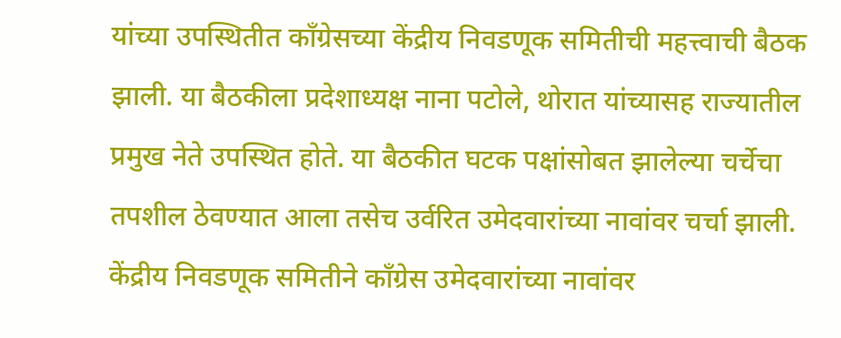यांच्या उपस्थितीत काँग्रेसच्या केंद्रीय निवडणूक समितीची महत्त्वाची बैठक झाली. या बैठकीला प्रदेशाध्यक्ष नाना पटोले, थोरात यांच्यासह राज्यातील प्रमुख नेते उपस्थित होते. या बैठकीत घटक पक्षांसोबत झालेल्या चर्चेचा तपशील ठेवण्यात आला तसेच उर्वरित उमेदवारांच्या नावांवर चर्चा झाली. केंद्रीय निवडणूक समितीने काँग्रेस उमेदवारांच्या नावांवर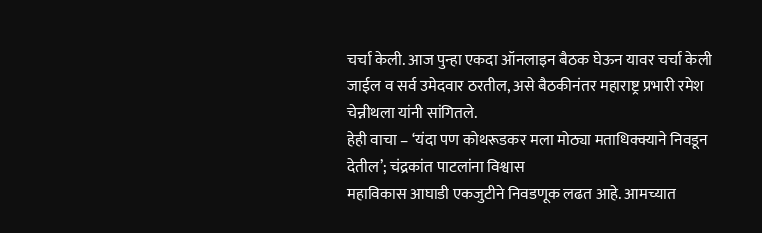चर्चा केली. आज पुन्हा एकदा ऑनलाइन बैठक घेऊन यावर चर्चा केली जाईल व सर्व उमेदवार ठरतील, असे बैठकीनंतर महाराष्ट्र प्रभारी रमेश चेन्नीथला यांनी सांगितले.
हेही वाचा – ‘यंदा पण कोथरूडकर मला मोठ्या मताधिक्क्याने निवडून देतील’; चंद्रकांत पाटलांना विश्वास
महाविकास आघाडी एकजुटीने निवडणूक लढत आहे. आमच्यात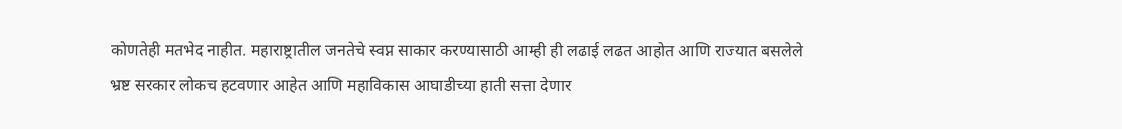कोणतेही मतभेद नाहीत. महाराष्ट्रातील जनतेचे स्वप्न साकार करण्यासाठी आम्ही ही लढाई लढत आहोत आणि राज्यात बसलेले भ्रष्ट सरकार लोकच हटवणार आहेत आणि महाविकास आघाडीच्या हाती सत्ता देणार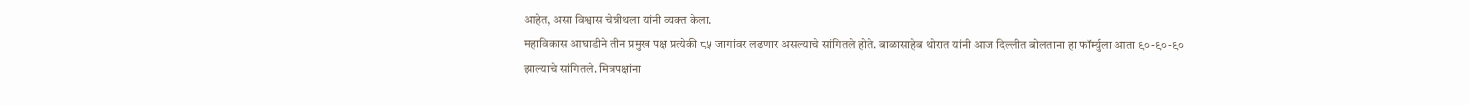आहेत, असा विश्वास चेन्नीथला यांनी व्यक्त केला.
महाविकास आघाडीने तीन प्रमुख पक्ष प्रत्येकी ८५ जागांवर लढणार असल्याचे सांगितले होते. बाळासाहेब थोरात यांनी आज दिल्लीत बोलताना हा फॉर्म्युला आता ९०-९०-९० झाल्याचे सांगितले. मित्रपक्षांना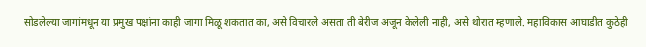सोडलेल्या जागांमधून या प्रमुख पक्षांना काही जागा मिळू शकतात का, असे विचारले असता ती बेरीज अजून केलेली नाही, असे थोरात म्हणाले. महाविकास आघाडीत कुठेही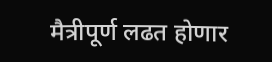मैत्रीपूर्ण लढत होणार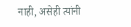नाही, असेही त्यांनी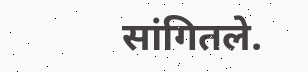सांगितले.